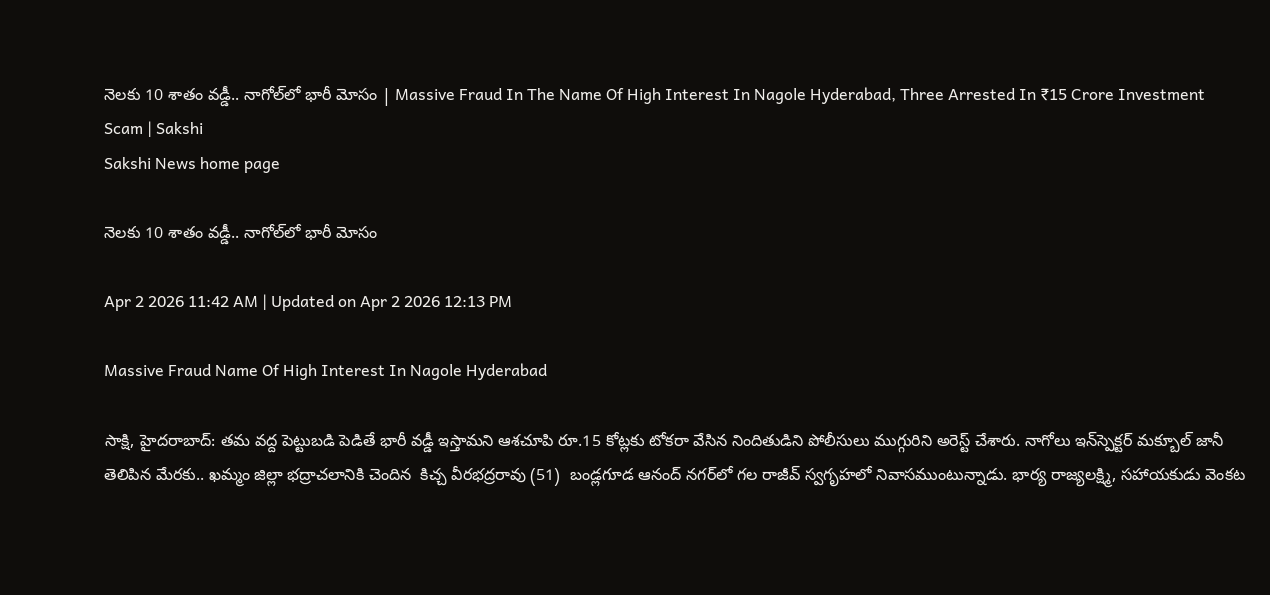నెలకు 10 శాతం వడ్డీ.. నాగోల్‌లో భారీ మోసం | Massive Fraud In The Name Of High Interest In Nagole Hyderabad, Three Arrested In ₹15 Crore Investment Scam | Sakshi
Sakshi News home page

నెలకు 10 శాతం వడ్డీ.. నాగోల్‌లో భారీ మోసం

Apr 2 2026 11:42 AM | Updated on Apr 2 2026 12:13 PM

Massive Fraud Name Of High Interest In Nagole Hyderabad

సాక్షి, హైదరాబాద్‌: తమ వద్ద పెట్టుబడి పెడితే భారీ వడ్డీ ఇస్తామని ఆశచూపి రూ.15 కోట్లకు టోకరా వేసిన నిందితుడిని పోలీసులు ముగ్గురిని అరెస్ట్‌ చేశారు. నాగోలు ఇన్‌స్పెక్టర్‌ మక్బూల్‌ జానీ తెలిపిన మేరకు.. ఖమ్మం జిల్లా భద్రాచలానికి చెందిన  కిచ్చ వీరభద్రరావు (51)  బండ్లగూడ ఆనంద్‌ నగర్‌లో గల రాజీవ్‌ స్వగృహలో నివాసముంటున్నాడు. భార్య రాజ్యలక్ష్మి, సహాయకుడు వెంకట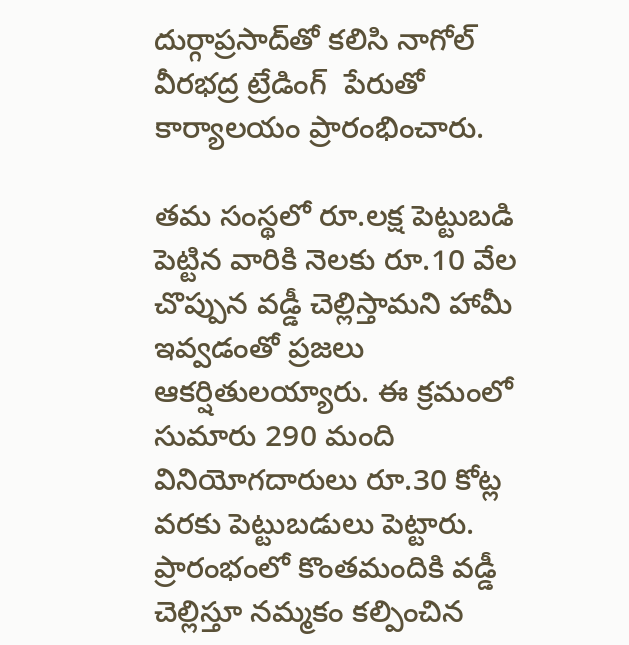దుర్గాప్రసాద్‌తో కలిసి నాగోల్‌  వీరభద్ర ట్రేడింగ్‌  పేరుతో కార్యాలయం ప్రారంభించారు.

తమ సంస్థలో రూ.లక్ష పెట్టుబడి పెట్టిన వారికి నెలకు రూ.10 వేల చొప్పున వడ్డీ చెల్లిస్తామని హామీ ఇవ్వడంతో ప్రజలు ఆకర్షితులయ్యారు. ఈ క్రమంలో సుమారు 290 మంది వినియోగదారులు రూ.30 కోట్ల వరకు పెట్టుబడులు పెట్టారు. ప్రారంభంలో కొంతమందికి వడ్డీ చెల్లిస్తూ నమ్మకం కల్పించిన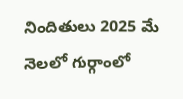నిందితులు 2025 మే నెలలో గుర్గాంలో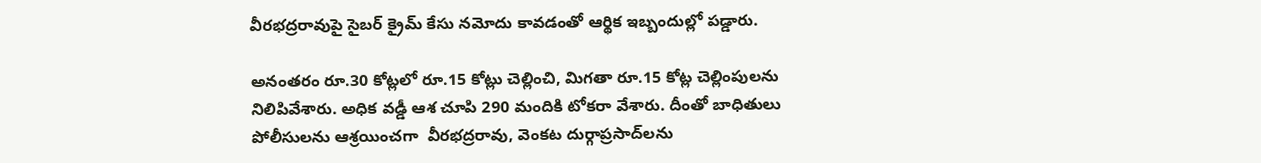వీరభద్రరావుపై సైబర్‌ క్రైమ్‌ కేసు నమోదు కావడంతో ఆర్థిక ఇబ్బందుల్లో పడ్డారు.

అనంతరం రూ.30 కోట్లలో రూ.15 కోట్లు చెల్లించి, మిగతా రూ.15 కోట్ల చెల్లింపులను నిలిపివేశారు. అధిక వడ్డీ ఆశ చూపి 290 మందికి టోకరా వేశారు. దీంతో బాధితులు పోలీసులను ఆశ్రయించగా  వీరభద్రరావు, వెంకట దుర్గాప్రసాద్‌లను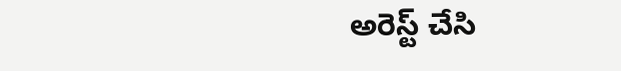అరెస్ట్‌ చేసి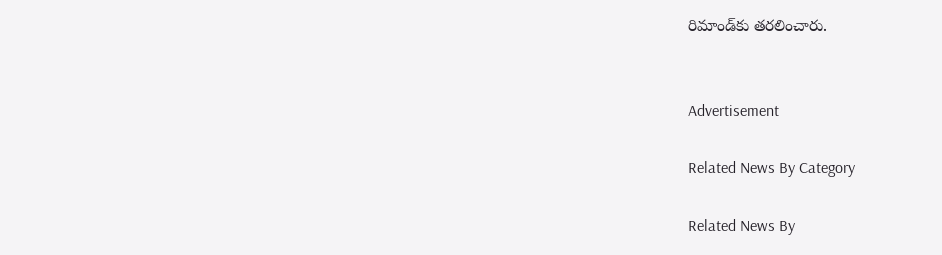రిమాండ్‌కు తరలించారు.


Advertisement

Related News By Category

Related News By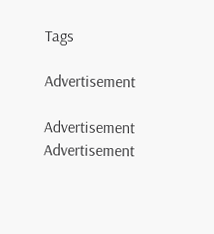Tags

Advertisement

Advertisement
Advertisement